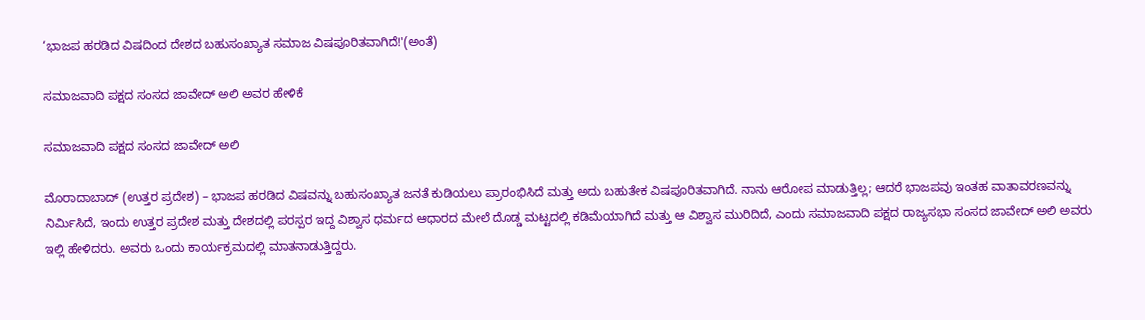‘ಭಾಜಪ ಹರಡಿದ ವಿಷದಿಂದ ದೇಶದ ಬಹುಸಂಖ್ಯಾತ ಸಮಾಜ ವಿಷಪೂರಿತವಾಗಿದೆ!'(ಅಂತೆ)

ಸಮಾಜವಾದಿ ಪಕ್ಷದ ಸಂಸದ ಜಾವೇದ್ ಅಲಿ ಅವರ ಹೇಳಿಕೆ

ಸಮಾಜವಾದಿ ಪಕ್ಷದ ಸಂಸದ ಜಾವೇದ್ ಅಲಿ

ಮೊರಾದಾಬಾದ್ (ಉತ್ತರ ಪ್ರದೇಶ) – ಭಾಜಪ ಹರಡಿದ ವಿಷವನ್ನು ಬಹುಸಂಖ್ಯಾತ ಜನತೆ ಕುಡಿಯಲು ಪ್ರಾರಂಭಿಸಿದೆ ಮತ್ತು ಅದು ಬಹುತೇಕ ವಿಷಪೂರಿತವಾಗಿದೆ. ನಾನು ಆರೋಪ ಮಾಡುತ್ತಿಲ್ಲ; ಆದರೆ ಭಾಜಪವು ಇಂತಹ ವಾತಾವರಣವನ್ನು ನಿರ್ಮಿಸಿದೆ, ಇಂದು ಉತ್ತರ ಪ್ರದೇಶ ಮತ್ತು ದೇಶದಲ್ಲಿ ಪರಸ್ಪರ ಇದ್ದ ವಿಶ್ವಾಸ ಧರ್ಮದ ಆಧಾರದ ಮೇಲೆ ದೊಡ್ಡ ಮಟ್ಟದಲ್ಲಿ ಕಡಿಮೆಯಾಗಿದೆ ಮತ್ತು ಆ ವಿಶ್ವಾಸ ಮುರಿದಿದೆ, ಎಂದು ಸಮಾಜವಾದಿ ಪಕ್ಷದ ರಾಜ್ಯಸಭಾ ಸಂಸದ ಜಾವೇದ್ ಅಲಿ ಅವರು ಇಲ್ಲಿ ಹೇಳಿದರು. ಅವರು ಒಂದು ಕಾರ್ಯಕ್ರಮದಲ್ಲಿ ಮಾತನಾಡುತ್ತಿದ್ದರು.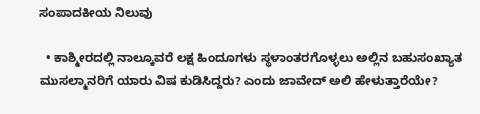ಸಂಪಾದಕೀಯ ನಿಲುವು

  • ಕಾಶ್ಮೀರದಲ್ಲಿ ನಾಲ್ಕೂವರೆ ಲಕ್ಷ ಹಿಂದೂಗಳು ಸ್ಥಳಾಂತರಗೊಳ್ಳಲು ಅಲ್ಲಿನ ಬಹುಸಂಖ್ಯಾತ ಮುಸಲ್ಮಾನರಿಗೆ ಯಾರು ವಿಷ ಕುಡಿಸಿದ್ದರು? ಎಂದು ಜಾವೇದ್ ಅಲಿ ಹೇಳುತ್ತಾರೆಯೇ?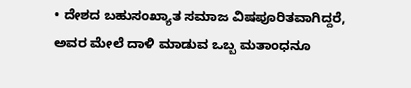• ದೇಶದ ಬಹುಸಂಖ್ಯಾತ ಸಮಾಜ ವಿಷಪೂರಿತವಾಗಿದ್ದರೆ, ಅವರ ಮೇಲೆ ದಾಳಿ ಮಾಡುವ ಒಬ್ಬ ಮತಾಂಧನೂ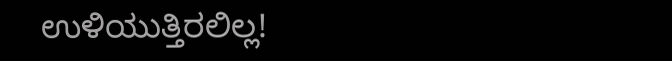ಉಳಿಯುತ್ತಿರಲಿಲ್ಲ!